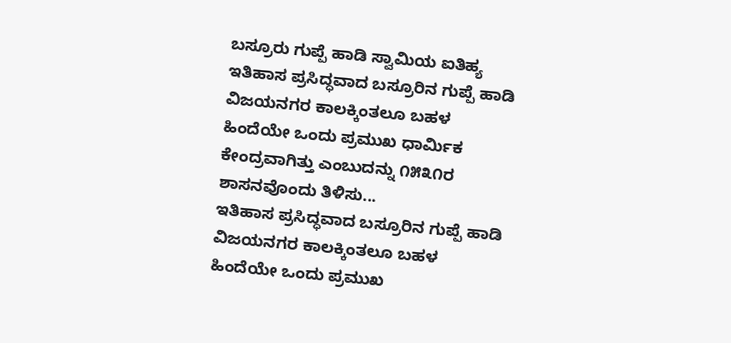ಬಸ್ರೂರು ಗುಪ್ಪೆ ಹಾಡಿ ಸ್ವಾಮಿಯ ಐತಿಹ್ಯ
ಇತಿಹಾಸ ಪ್ರಸಿದ್ಧವಾದ ಬಸ್ರೂರಿನ ಗುಪ್ಪೆ ಹಾಡಿ ವಿಜಯನಗರ ಕಾಲಕ್ಕಿಂತಲೂ ಬಹಳ ಹಿಂದೆಯೇ ಒಂದು ಪ್ರಮುಖ ಧಾರ್ಮಿಕ ಕೇಂದ್ರವಾಗಿತ್ತು ಎಂಬುದನ್ನು ೧೫೩೧ರ ಶಾಸನವೊಂದು ತಿಳಿಸು...
ಇತಿಹಾಸ ಪ್ರಸಿದ್ಧವಾದ ಬಸ್ರೂರಿನ ಗುಪ್ಪೆ ಹಾಡಿ ವಿಜಯನಗರ ಕಾಲಕ್ಕಿಂತಲೂ ಬಹಳ ಹಿಂದೆಯೇ ಒಂದು ಪ್ರಮುಖ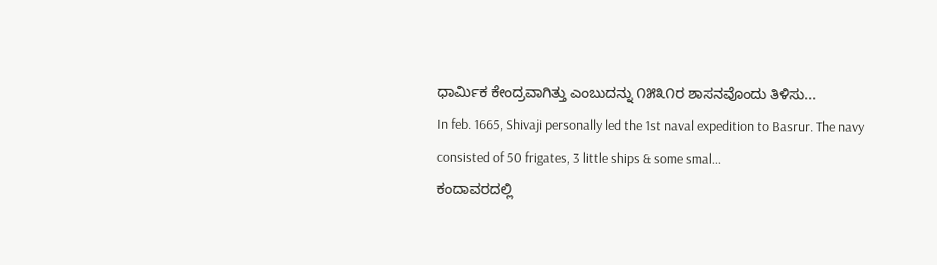ಧಾರ್ಮಿಕ ಕೇಂದ್ರವಾಗಿತ್ತು ಎಂಬುದನ್ನು ೧೫೩೧ರ ಶಾಸನವೊಂದು ತಿಳಿಸು...
In feb. 1665, Shivaji personally led the 1st naval expedition to Basrur. The navy consisted of 50 frigates, 3 little ships & some smal...
ಕಂದಾವರದಲ್ಲಿ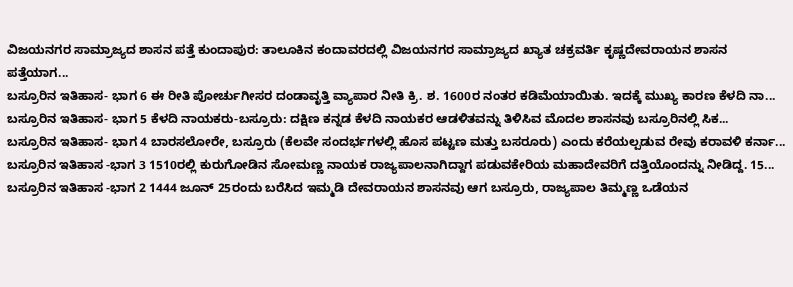ವಿಜಯನಗರ ಸಾಮ್ರಾಜ್ಯದ ಶಾಸನ ಪತ್ತೆ ಕುಂದಾಪುರ: ತಾಲೂಕಿನ ಕಂದಾವರದಲ್ಲಿ ವಿಜಯನಗರ ಸಾಮ್ರಾಜ್ಯದ ಖ್ಯಾತ ಚಕ್ರವರ್ತಿ ಕೃಷ್ಣದೇವರಾಯನ ಶಾಸನ ಪತ್ತೆಯಾಗ...
ಬಸ್ರೂರಿನ ಇತಿಹಾಸ- ಭಾಗ 6 ಈ ರೀತಿ ಪೋರ್ಚುಗೀಸರ ದಂಡಾವೃತ್ತಿ ವ್ಯಾಪಾರ ನೀತಿ ಕ್ರಿ. ಶ. 1600ರ ನಂತರ ಕಡಿಮೆಯಾಯಿತು. ಇದಕ್ಕೆ ಮುಖ್ಯ ಕಾರಣ ಕೆಳದಿ ನಾ...
ಬಸ್ರೂರಿನ ಇತಿಹಾಸ- ಭಾಗ 5 ಕೆಳದಿ ನಾಯಕರು-ಬಸ್ರೂರು: ದಕ್ಷಿಣ ಕನ್ನಡ ಕೆಳದಿ ನಾಯಕರ ಆಡಳಿತವನ್ನು ತಿಳಿಸಿವ ಮೊದಲ ಶಾಸನವು ಬಸ್ರೂರಿನಲ್ಲಿ ಸಿಕ...
ಬಸ್ರೂರಿನ ಇತಿಹಾಸ- ಭಾಗ 4 ಬಾರಸಲೋರೇ, ಬಸ್ರೂರು (ಕೆಲವೇ ಸಂದರ್ಭಗಳಲ್ಲಿ ಹೊಸ ಪಟ್ಟಣ ಮತ್ತು ಬಸರೂರು) ಎಂದು ಕರೆಯಲ್ಪಡುವ ರೇವು ಕರಾವಳಿ ಕರ್ನಾ...
ಬಸ್ರೂರಿನ ಇತಿಹಾಸ -ಭಾಗ 3 1510ರಲ್ಲಿ ಕುರುಗೋಡಿನ ಸೋಮಣ್ಣ ನಾಯಕ ರಾಜ್ಯಪಾಲನಾಗಿದ್ದಾಗ ಪಡುವಕೇರಿಯ ಮಹಾದೇವರಿಗೆ ದತ್ತಿಯೊಂದನ್ನು ನೀಡಿದ್ದ. 15...
ಬಸ್ರೂರಿನ ಇತಿಹಾಸ -ಭಾಗ 2 1444 ಜೂನ್ 25ರಂದು ಬರೆಸಿದ ಇಮ್ಮಡಿ ದೇವರಾಯನ ಶಾಸನವು ಆಗ ಬಸ್ರೂರು, ರಾಜ್ಯಪಾಲ ತಿಮ್ಮಣ್ಣ ಒಡೆಯನ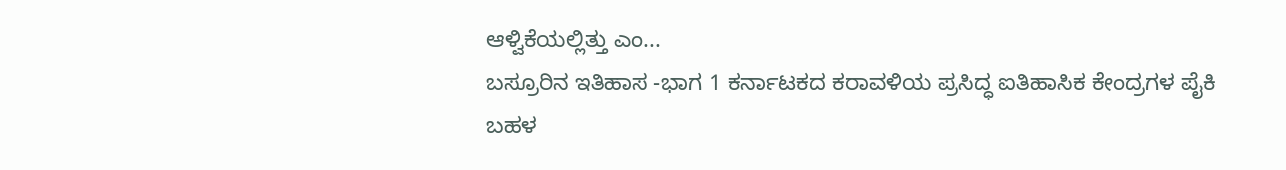ಆಳ್ವಿಕೆಯಲ್ಲಿತ್ತು ಎಂ...
ಬಸ್ರೂರಿನ ಇತಿಹಾಸ -ಭಾಗ 1 ಕರ್ನಾಟಕದ ಕರಾವಳಿಯ ಪ್ರಸಿದ್ಧ ಐತಿಹಾಸಿಕ ಕೇಂದ್ರಗಳ ಪೈಕಿ ಬಹಳ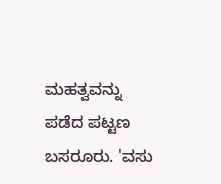ಮಹತ್ವವನ್ನು ಪಡೆದ ಪಟ್ಟಣ ಬಸರೂರು. 'ವಸು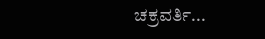ಚಕ್ರವರ್ತಿ...